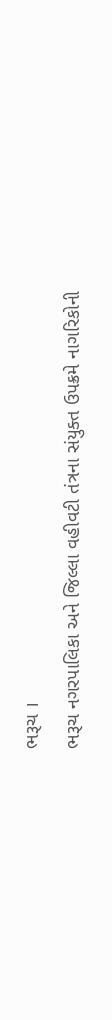ભરૂચ ।
ભરૂચ નગરપાલિકા અને જિલ્લા વહીવટી તંત્રના સંયુક્ત ઉપક્રમે નાગરિકોની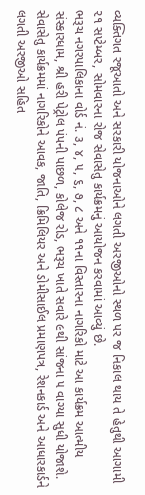વ્યક્તિગત રજૂઆતો અને સરકારી યોજનાઓને લગતી અરજીઓનો સ્થળ પર જ નિકાલ થાય તે હેતુથી આગામી ૨૧ સપ્ટેમ્બર, સોમવારના રોજ સેવાસેતુ કાર્યક્રમનું આયોજન કરવામાં આવ્યું છે.
ભરૂચ નગરપાલિકાના વોર્ડ નં. ૩, ૪, ૫, ૬, ૭, ૮ અને ૧૧ના વિસ્તારના નાગરિકો માટે આ કાર્યક્રમ આત્મીય સંસ્કારધામ, શ્રી હરી પેટ્રોલ પંપની પાછળ, કોલેજ રોડ, ભરૂચ ખાતે સવારે ૯થી સાંજના ૫ વાગ્યા સુધી યોજાશે. સેવાસેતુ કાર્યક્રમમાં નાગરિકોને આવક, જાતિ, ક્રિમિલિયર અને ડોમીસાઈલ પ્રમાણપત્ર, રેશનકાર્ડ અને આધારકાર્ડને લગતી અરજીઓ સહિત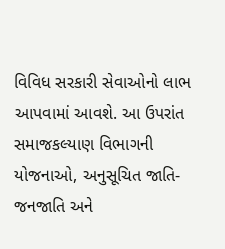વિવિધ સરકારી સેવાઓનો લાભ આપવામાં આવશે. આ ઉપરાંત સમાજકલ્યાણ વિભાગની યોજનાઓ, અનુસૂચિત જાતિ-જનજાતિ અને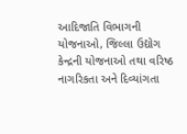આદિજાતિ વિભાગની યોજનાઓ, જિલ્લા ઉદ્યોગ કેન્દ્રની યોજનાઓ તથા વરિષ્ઠ નાગરિકતા અને દિવ્યાંગતા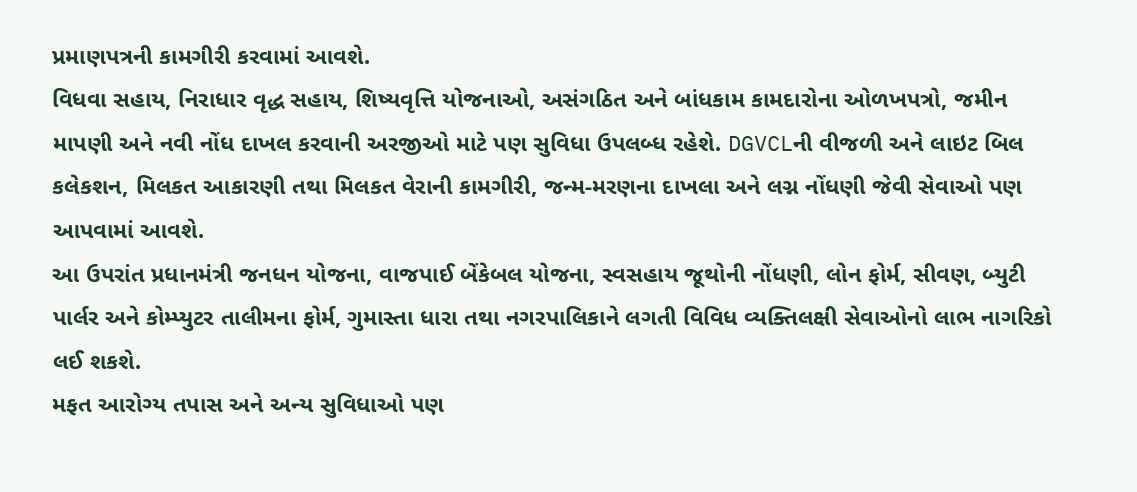પ્રમાણપત્રની કામગીરી કરવામાં આવશે.
વિધવા સહાય, નિરાધાર વૃદ્ધ સહાય, શિષ્યવૃત્તિ યોજનાઓ, અસંગઠિત અને બાંધકામ કામદારોના ઓળખપત્રો, જમીન માપણી અને નવી નોંધ દાખલ કરવાની અરજીઓ માટે પણ સુવિધા ઉપલબ્ધ રહેશે. DGVCLની વીજળી અને લાઇટ બિલ કલેકશન, મિલકત આકારણી તથા મિલકત વેરાની કામગીરી, જન્મ-મરણના દાખલા અને લગ્ન નોંધણી જેવી સેવાઓ પણ આપવામાં આવશે.
આ ઉપરાંત પ્રધાનમંત્રી જનધન યોજના, વાજપાઈ બેંકેબલ યોજના, સ્વસહાય જૂથોની નોંધણી, લોન ફોર્મ, સીવણ, બ્યુટી પાર્લર અને કોમ્પ્યુટર તાલીમના ફોર્મ, ગુમાસ્તા ધારા તથા નગરપાલિકાને લગતી વિવિધ વ્યક્તિલક્ષી સેવાઓનો લાભ નાગરિકો લઈ શકશે.
મફત આરોગ્ય તપાસ અને અન્ય સુવિધાઓ પણ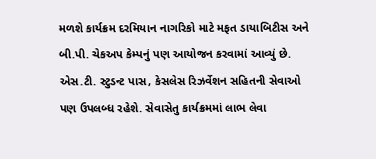મળશે કાર્યક્રમ દરમિયાન નાગરિકો માટે મફત ડાયાબિટીસ અને બી.પી. ચેકઅપ કેમ્પનું પણ આયોજન કરવામાં આવ્યું છે. એસ.ટી. સ્ટુડન્ટ પાસ, કેસલેસ રિઝર્વેશન સહિતની સેવાઓ પણ ઉપલબ્ધ રહેશે. સેવાસેતુ કાર્યક્રમમાં લાભ લેવા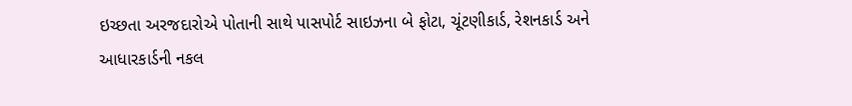ઇચ્છતા અરજદારોએ પોતાની સાથે પાસપોર્ટ સાઇઝના બે ફોટા, ચૂંટણીકાર્ડ, રેશનકાર્ડ અને આધારકાર્ડની નકલ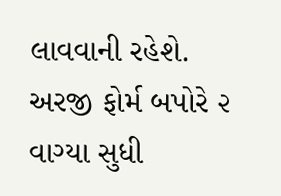લાવવાની રહેશે. અરજી ફોર્મ બપોરે ૨ વાગ્યા સુધી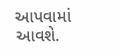આપવામાં આવશે.